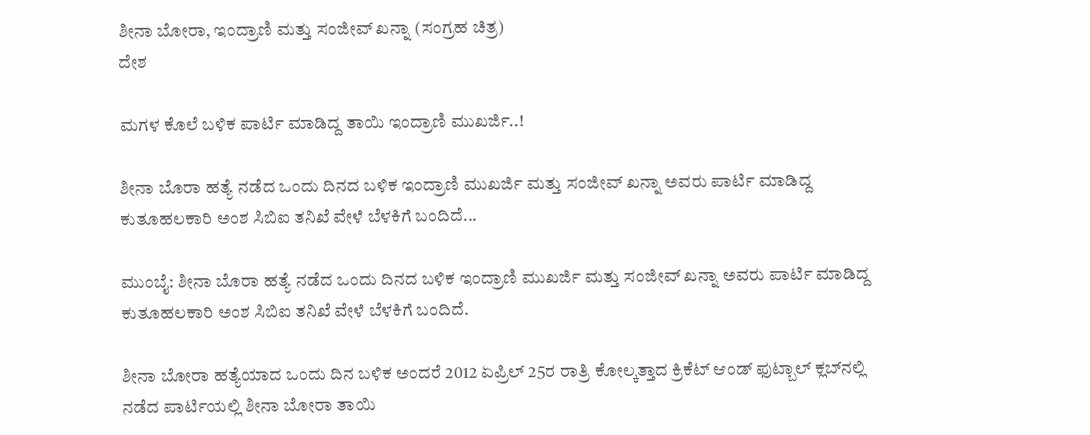ಶೀನಾ ಬೋರಾ, ಇಂದ್ರಾಣಿ ಮತ್ತು ಸಂಜೀವ್ ಖನ್ನಾ (ಸಂಗ್ರಹ ಚಿತ್ರ)
ದೇಶ

ಮಗಳ ಕೊಲೆ ಬಳಿಕ ಪಾರ್ಟಿ ಮಾಡಿದ್ದ ತಾಯಿ ಇಂದ್ರಾಣಿ ಮುಖರ್ಜಿ..!

ಶೀನಾ ಬೊರಾ ಹತ್ಯೆ ನಡೆದ ಒಂದು ದಿನದ ಬಳಿಕ ಇಂದ್ರಾಣಿ ಮುಖರ್ಜಿ ಮತ್ತು ಸಂಜೀವ್ ಖನ್ನಾ ಅವರು ಪಾರ್ಟಿ ಮಾಡಿದ್ದ ಕುತೂಹಲಕಾರಿ ಅಂಶ ಸಿಬಿಐ ತನಿಖೆ ವೇಳೆ ಬೆಳಕಿಗೆ ಬಂದಿದೆ...

ಮುಂಬೈ: ಶೀನಾ ಬೊರಾ ಹತ್ಯೆ ನಡೆದ ಒಂದು ದಿನದ ಬಳಿಕ ಇಂದ್ರಾಣಿ ಮುಖರ್ಜಿ ಮತ್ತು ಸಂಜೀವ್ ಖನ್ನಾ ಅವರು ಪಾರ್ಟಿ ಮಾಡಿದ್ದ ಕುತೂಹಲಕಾರಿ ಅಂಶ ಸಿಬಿಐ ತನಿಖೆ ವೇಳೆ ಬೆಳಕಿಗೆ ಬಂದಿದೆ.

ಶೀನಾ ಬೋರಾ ಹತ್ಯೆಯಾದ ಒಂದು ದಿನ ಬಳಿಕ ಅಂದರೆ 2012 ಏಪ್ರಿಲ್ 25ರ ರಾತ್ರಿ ಕೋಲ್ಕತ್ತಾದ ಕ್ರಿಕೆಟ್ ಆಂಡ್ ಫುಟ್ಬಾಲ್ ಕ್ಲಬ್‌ನಲ್ಲಿ ನಡೆದ ಪಾರ್ಟಿಯಲ್ಲಿ ಶೀನಾ ಬೋರಾ ತಾಯಿ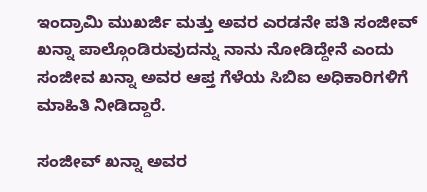ಇಂದ್ರಾಮಿ ಮುಖರ್ಜಿ ಮತ್ತು ಅವರ ಎರಡನೇ ಪತಿ ಸಂಜೀವ್ ಖನ್ನಾ ಪಾಲ್ಗೊಂಡಿರುವುದನ್ನು ನಾನು ನೋಡಿದ್ದೇನೆ ಎಂದು ಸಂಜೀವ ಖನ್ನಾ ಅವರ ಆಪ್ತ ಗೆಳೆಯ ಸಿಬಿಐ ಅಧಿಕಾರಿಗಳಿಗೆ ಮಾಹಿತಿ ನೀಡಿದ್ದಾರೆ.

ಸಂಜೀವ್ ಖನ್ನಾ ಅವರ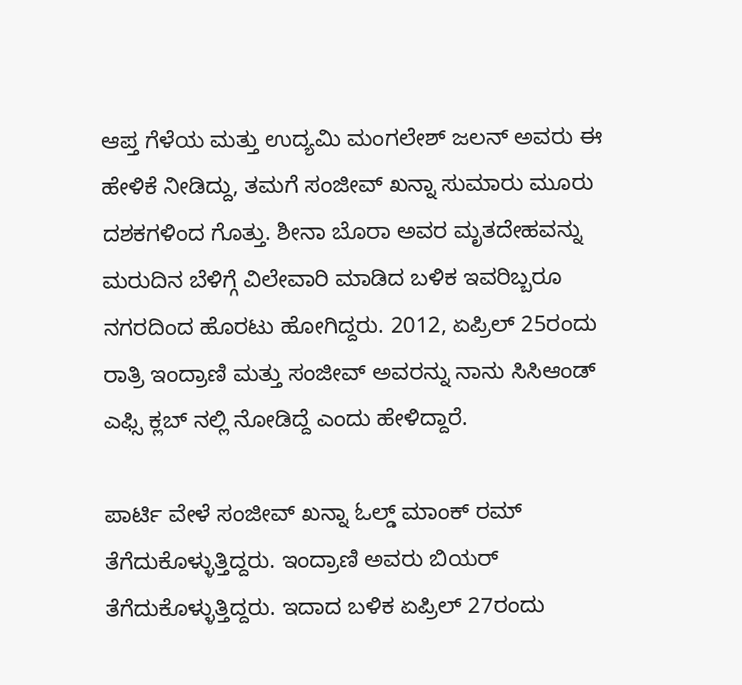ಆಪ್ತ ಗೆಳೆಯ ಮತ್ತು ಉದ್ಯಮಿ ಮಂಗಲೇಶ್ ಜಲನ್ ಅವರು ಈ ಹೇಳಿಕೆ ನೀಡಿದ್ದು, ತಮಗೆ ಸಂಜೀವ್ ಖನ್ನಾ ಸುಮಾರು ಮೂರು ದಶಕಗಳಿಂದ ಗೊತ್ತು. ಶೀನಾ ಬೊರಾ ಅವರ ಮೃತದೇಹವನ್ನು ಮರುದಿನ ಬೆಳಿಗ್ಗೆ ವಿಲೇವಾರಿ ಮಾಡಿದ ಬಳಿಕ ಇವರಿಬ್ಬರೂ ನಗರದಿಂದ ಹೊರಟು ಹೋಗಿದ್ದರು. 2012, ಏಪ್ರಿಲ್ 25ರಂದು ರಾತ್ರಿ ಇಂದ್ರಾಣಿ ಮತ್ತು ಸಂಜೀವ್ ಅವರನ್ನು ನಾನು ಸಿಸಿಆಂಡ್ ಎಫ್ಸಿ ಕ್ಲಬ್ ನಲ್ಲಿ ನೋಡಿದ್ದೆ ಎಂದು ಹೇಳಿದ್ದಾರೆ.

ಪಾರ್ಟಿ ವೇಳೆ ಸಂಜೀವ್ ಖನ್ನಾ ಓಲ್ಡ್ ಮಾಂಕ್ ರಮ್ ತೆಗೆದುಕೊಳ್ಳುತ್ತಿದ್ದರು. ಇಂದ್ರಾಣಿ ಅವರು ಬಿಯರ್ ತೆಗೆದುಕೊಳ್ಳುತ್ತಿದ್ದರು. ಇದಾದ ಬಳಿಕ ಏಪ್ರಿಲ್ 27ರಂದು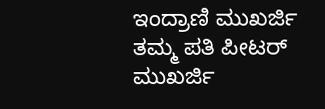ಇಂದ್ರಾಣಿ ಮುಖರ್ಜಿ ತಮ್ಮ ಪತಿ ಪೀಟರ್ ಮುಖರ್ಜಿ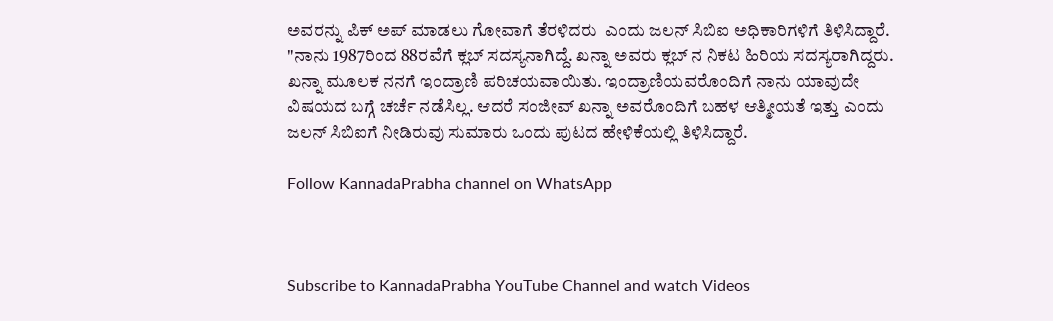ಅವರನ್ನು ಪಿಕ್ ಅಪ್ ಮಾಡಲು ಗೋವಾಗೆ ತೆರಳಿದರು  ಎಂದು ಜಲನ್ ಸಿಬಿಐ ಅಧಿಕಾರಿಗಳಿಗೆ ತಿಳಿಸಿದ್ದಾರೆ. "ನಾನು 1987ರಿಂದ 88ರವೆಗೆ ಕ್ಲಬ್ ಸದಸ್ಯನಾಗಿದ್ದೆ. ಖನ್ನಾ ಅವರು ಕ್ಲಬ್ ನ ನಿಕಟ ಹಿರಿಯ ಸದಸ್ಯರಾಗಿದ್ದರು. ಖನ್ನಾ ಮೂಲಕ ನನಗೆ ಇಂದ್ರಾಣಿ ಪರಿಚಯವಾಯಿತು. ಇಂದ್ರಾಣಿಯವರೊಂದಿಗೆ ನಾನು ಯಾವುದೇ ವಿಷಯದ ಬಗ್ಗೆ ಚರ್ಚೆ ನಡೆಸಿಲ್ಲ. ಆದರೆ ಸಂಜೀವ್ ಖನ್ನಾ ಅವರೊಂದಿಗೆ ಬಹಳ ಆತ್ಮೀಯತೆ ಇತ್ತು ಎಂದು ಜಲನ್ ಸಿಬಿಐಗೆ ನೀಡಿರುವು ಸುಮಾರು ಒಂದು ಪುಟದ ಹೇಳಿಕೆಯಲ್ಲಿ ತಿಳಿಸಿದ್ದಾರೆ.

Follow KannadaPrabha channel on WhatsApp



Subscribe to KannadaPrabha YouTube Channel and watch Videos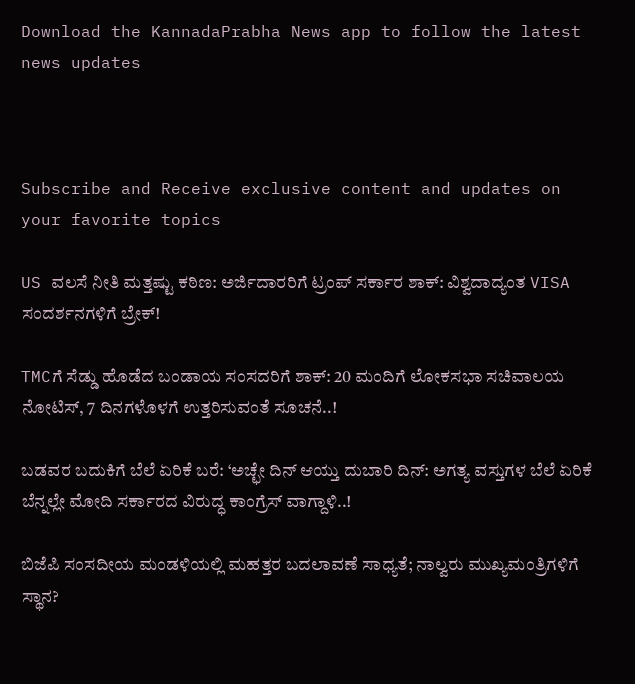Download the KannadaPrabha News app to follow the latest news updates



Subscribe and Receive exclusive content and updates on your favorite topics

US ವಲಸೆ ನೀತಿ ಮತ್ತಷ್ಟು ಕಠಿಣ: ಅರ್ಜಿದಾರರಿಗೆ ಟ್ರಂಪ್‌ ಸರ್ಕಾರ ಶಾಕ್‌: ವಿಶ್ವದಾದ್ಯಂತ VISA ಸಂದರ್ಶನಗಳಿಗೆ ಬ್ರೇಕ್‌!

TMCಗೆ ಸೆಡ್ಡು ಹೊಡೆದ ಬಂಡಾಯ ಸಂಸದರಿಗೆ ಶಾಕ್‌: 20 ಮಂದಿಗೆ ಲೋಕಸಭಾ ಸಚಿವಾಲಯ ನೋಟಿಸ್‌, 7 ದಿನಗಳೊಳಗೆ ಉತ್ತರಿಸುವಂತೆ ಸೂಚನೆ..!

ಬಡವರ ಬದುಕಿಗೆ ಬೆಲೆ ಏರಿಕೆ ಬರೆ: ‘ಅಚ್ಛೇ ದಿನ್ ಆಯ್ತು ದುಬಾರಿ ದಿನ್: ಅಗತ್ಯ ವಸ್ತುಗಳ ಬೆಲೆ ಏರಿಕೆ ಬೆನ್ನಲ್ಲೇ ಮೋದಿ ಸರ್ಕಾರದ ವಿರುದ್ಧ ಕಾಂಗ್ರೆಸ್ ವಾಗ್ದಾಳಿ..!

ಬಿಜೆಪಿ ಸಂಸದೀಯ ಮಂಡಳಿಯಲ್ಲಿ ಮಹತ್ತರ ಬದಲಾವಣೆ ಸಾಧ್ಯತೆ; ನಾಲ್ವರು ಮುಖ್ಯಮಂತ್ರಿಗಳಿಗೆ ಸ್ಥಾನ?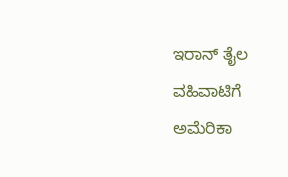ಇರಾನ್‌ ತೈಲ ವಹಿವಾಟಿಗೆ ಅಮೆರಿಕಾ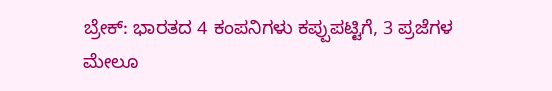ಬ್ರೇಕ್: ಭಾರತದ 4 ಕಂಪನಿಗಳು ಕಪ್ಪುಪಟ್ಟಿಗೆ, 3 ಪ್ರಜೆಗಳ ಮೇಲೂ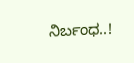ನಿರ್ಬಂಧ..!